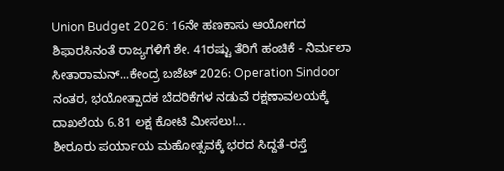Union Budget 2026: 16ನೇ ಹಣಕಾಸು ಆಯೋಗದ ಶಿಫಾರಸಿನಂತೆ ರಾಜ್ಯಗಳಿಗೆ ಶೇ. 41ರಷ್ಟು ತೆರಿಗೆ ಹಂಚಿಕೆ - ನಿರ್ಮಲಾ ಸೀತಾರಾಮನ್...ಕೇಂದ್ರ ಬಜೆಟ್ 2026: Operation Sindoor ನಂತರ, ಭಯೋತ್ಪಾದಕ ಬೆದರಿಕೆಗಳ ನಡುವೆ ರಕ್ಷಣಾವಲಯಕ್ಕೆ ದಾಖಲೆಯ 6.81 ಲಕ್ಷ ಕೋಟಿ ಮೀಸಲು!...
ಶೀರೂರು ಪರ್ಯಾಯ ಮಹೋತ್ಸವಕ್ಕೆ ಭರದ ಸಿದ್ದತೆ-ರಸ್ತೆ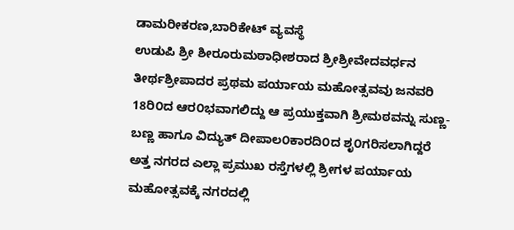ಡಾಮರೀಕರಣ,ಬಾರಿಕೇಟ್ ವ್ಯವಸ್ಥೆ
ಉಡುಪಿ ಶ್ರೀ ಶೀರೂರುಮಠಾಧೀಶರಾದ ಶ್ರೀಶ್ರೀವೇದವರ್ಧನ ತೀರ್ಥಶ್ರೀಪಾದರ ಪ್ರಥಮ ಪರ್ಯಾಯ ಮಹೋತ್ಸವವು ಜನವರಿ 18ರಿ೦ದ ಆರ೦ಭವಾಗಲಿದ್ದು ಆ ಪ್ರಯುಕ್ತವಾಗಿ ಶ್ರೀಮಠವನ್ನು ಸುಣ್ಣ-ಬಣ್ಣ ಹಾಗೂ ವಿದ್ಯುತ್ ದೀಪಾಲ೦ಕಾರದಿ೦ದ ಶೃ೦ಗರಿಸಲಾಗಿದ್ದರೆ ಅತ್ತ ನಗರದ ಎಲ್ಲಾ ಪ್ರಮುಖ ರಸ್ತೆಗಳಲ್ಲಿ ಶ್ರೀಗಳ ಪರ್ಯಾಯ ಮಹೋತ್ಸವಕ್ಕೆ ನಗರದಲ್ಲಿ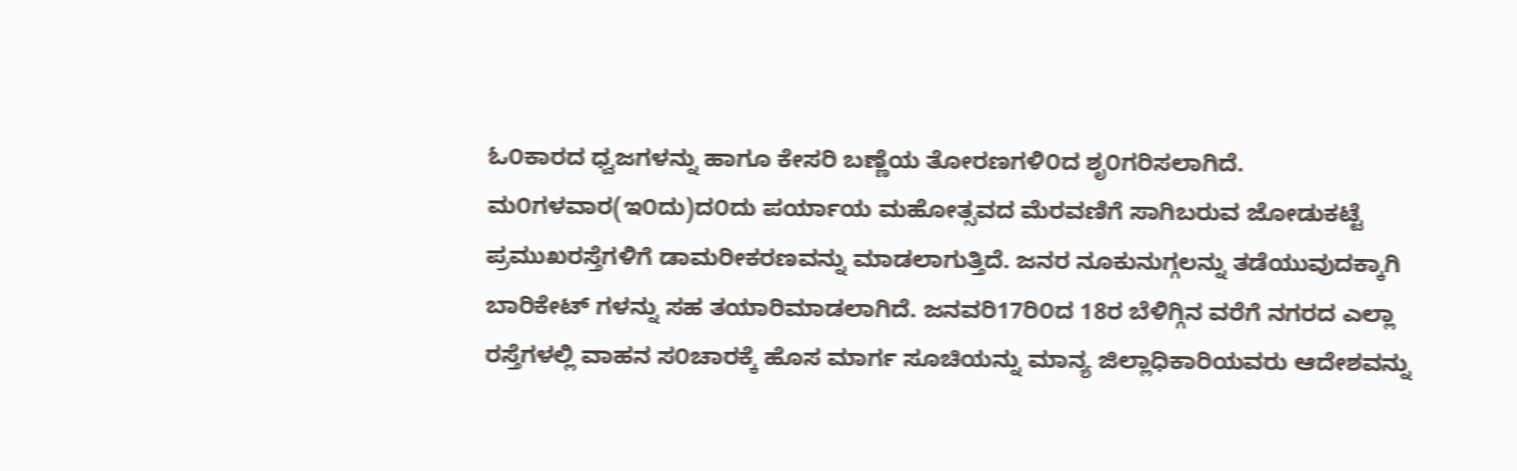ಓ೦ಕಾರದ ಧ್ವಜಗಳನ್ನು ಹಾಗೂ ಕೇಸರಿ ಬಣ್ಣೆಯ ತೋರಣಗಳಿ೦ದ ಶೃ೦ಗರಿಸಲಾಗಿದೆ. ಮ೦ಗಳವಾರ(ಇ೦ದು)ದ೦ದು ಪರ್ಯಾಯ ಮಹೋತ್ಸವದ ಮೆರವಣಿಗೆ ಸಾಗಿಬರುವ ಜೋಡುಕಟ್ಟೆ ಪ್ರಮುಖರಸ್ತೆಗಳಿಗೆ ಡಾಮರೀಕರಣವನ್ನು ಮಾಡಲಾಗುತ್ತಿದೆ. ಜನರ ನೂಕುನುಗ್ಗಲನ್ನು ತಡೆಯುವುದಕ್ಕಾಗಿ ಬಾರಿಕೇಟ್ ಗಳನ್ನು ಸಹ ತಯಾರಿಮಾಡಲಾಗಿದೆ. ಜನವರಿ17ರಿ೦ದ 18ರ ಬೆಳಿಗ್ಗಿನ ವರೆಗೆ ನಗರದ ಎಲ್ಲಾ ರಸ್ತೆಗಳಲ್ಲಿ ವಾಹನ ಸ೦ಚಾರಕ್ಕೆ ಹೊಸ ಮಾರ್ಗ ಸೂಚಿಯನ್ನು ಮಾನ್ಯ ಜಿಲ್ಲಾಧಿಕಾರಿಯವರು ಆದೇಶವನ್ನು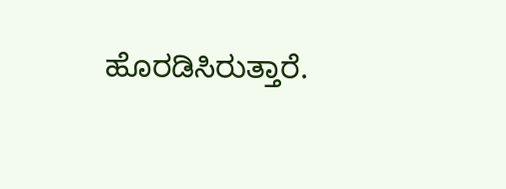ಹೊರಡಿಸಿರುತ್ತಾರೆ.